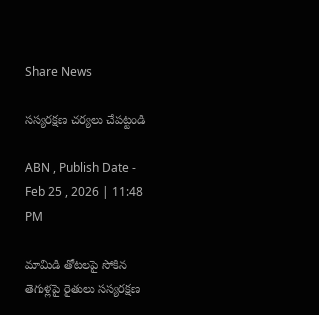Share News

సస్యరక్షణ చర్యలు చేపట్టండి

ABN , Publish Date - Feb 25 , 2026 | 11:48 PM

మామిడి తోటలపై సోకిన తెగుళ్లపై రైతులు సస్యరక్షణ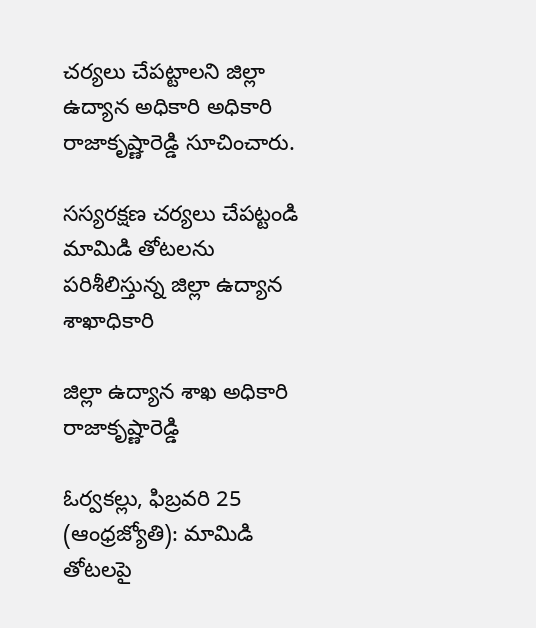చర్యలు చేపట్టాలని జిల్లా ఉద్యాన అధికారి అధికారి రాజాకృష్ణారెడ్డి సూచించారు.

సస్యరక్షణ చర్యలు చేపట్టండి
మామిడి తోటలను పరిశీలిస్తున్న జిల్లా ఉద్యాన శాఖాధికారి

జిల్లా ఉద్యాన శాఖ అధికారి రాజాకృష్ణారెడ్డి

ఓర్వకల్లు, ఫిబ్రవరి 25 (ఆంధ్రజ్యోతి): మామిడి తోటలపై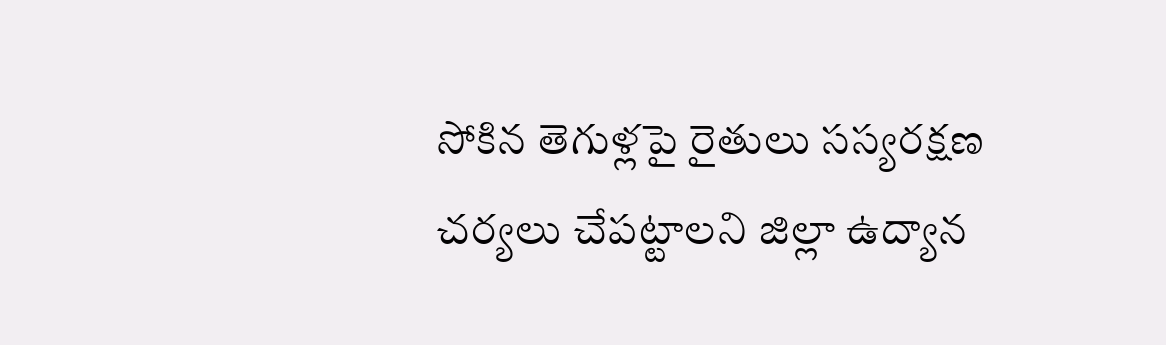సోకిన తెగుళ్లపై రైతులు సస్యరక్షణ చర్యలు చేపట్టాలని జిల్లా ఉద్యాన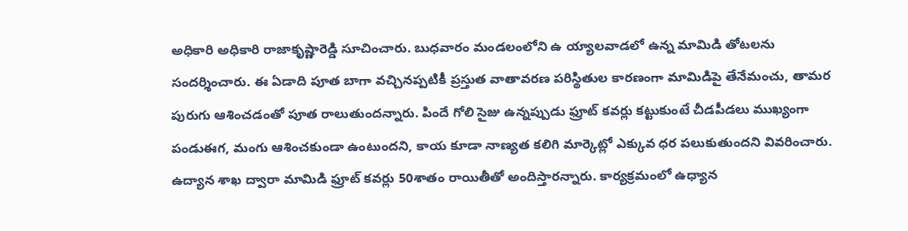అధికారి అధికారి రాజాకృష్ణారెడ్డి సూచించారు. బుధవారం మండలంలోని ఉ య్యాలవాడలో ఉన్న మామిడి తోటలను సందర్శించారు. ఈ ఏడాది పూత బాగా వచ్చినప్పటికీ ప్రస్తుత వాతావరణ పరిస్థితుల కారణంగా మామిడిపై తేనేమంచు, తామర పురుగు ఆశించడంతో పూత రాలుతుందన్నారు. పిందే గోలి సైజు ఉన్నప్పుడు ఫ్రూట్‌ కవర్లు కట్టుకుంటే చీడపీడలు ముఖ్యంగా పండుఈగ, మంగు ఆశించకుండా ఉంటుందని, కాయ కూడా నాణ్యత కలిగి మార్కెట్లో ఎక్కువ ధర పలుకుతుందని వివరించారు. ఉద్యాన శాఖ ద్వారా మామిడి ఫ్రూట్‌ కవర్లు 50శాతం రాయితీతో అందిస్తారన్నారు. కార్యక్రమంలో ఉధ్యాన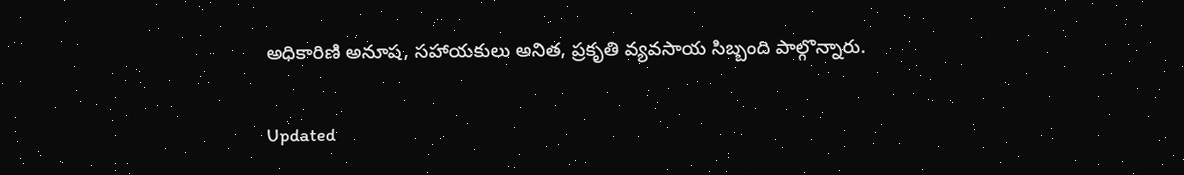అధికారిణి అనూష, సహాయకులు అనిత, ప్రకృతి వ్యవసాయ సిబ్బంది పాల్గొన్నారు.

Updated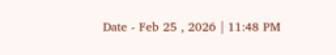Date - Feb 25 , 2026 | 11:48 PM